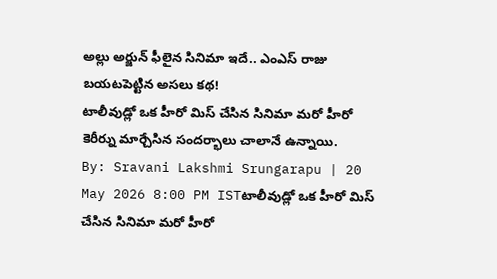అల్లు అర్జున్ ఫీలైన సినిమా ఇదే.. ఎంఎస్ రాజు బయటపెట్టిన అసలు కథ!
టాలీవుడ్లో ఒక హీరో మిస్ చేసిన సినిమా మరో హీరో కెరీర్ను మార్చేసిన సందర్భాలు చాలానే ఉన్నాయి.
By: Sravani Lakshmi Srungarapu | 20 May 2026 8:00 PM ISTటాలీవుడ్లో ఒక హీరో మిస్ చేసిన సినిమా మరో హీరో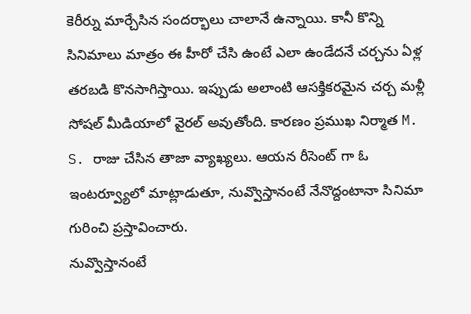కెరీర్ను మార్చేసిన సందర్భాలు చాలానే ఉన్నాయి. కానీ కొన్ని సినిమాలు మాత్రం ఈ హీరో చేసి ఉంటే ఎలా ఉండేదనే చర్చను ఏళ్ల తరబడి కొనసాగిస్తాయి. ఇప్పుడు అలాంటి ఆసక్తికరమైన చర్చ మళ్లీ సోషల్ మీడియాలో వైరల్ అవుతోంది. కారణం ప్రముఖ నిర్మాత M. S. రాజు చేసిన తాజా వ్యాఖ్యలు. ఆయన రీసెంట్ గా ఓ ఇంటర్వ్యూలో మాట్లాడుతూ, నువ్వొస్తానంటే నేనొద్దంటానా సినిమా గురించి ప్రస్తావించారు.
నువ్వొస్తానంటే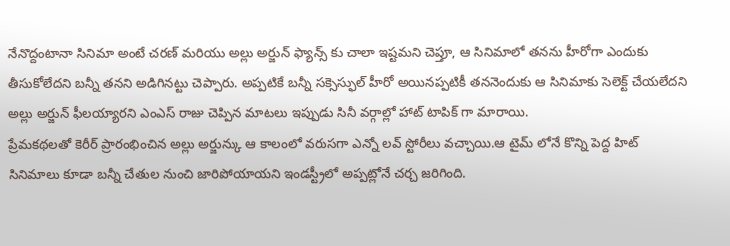నేనొద్దంటానా సినిమా అంటే చరణ్ మరియు అల్లు అర్జున్ ఫ్యాన్స్ కు చాలా ఇష్టమని చెప్తూ, ఆ సినిమాలో తనను హీరోగా ఎందుకు తీసుకోలేదని బన్నీ తనని అడిగినట్టు చెప్పారు. అప్పటికే బన్నీ సక్సెస్ఫుల్ హీరో అయినప్పటికీ తననెందుకు ఆ సినిమాకు సెలెక్ట్ చేయలేదని అల్లు అర్జున్ ఫీలయ్యారని ఎంఎస్ రాజు చెప్పిన మాటలు ఇప్పుడు సినీ వర్గాల్లో హాట్ టాపిక్ గా మారాయి.
ప్రేమకథలతో కెరీర్ ప్రారంభించిన అల్లు అర్జున్కు ఆ కాలంలో వరుసగా ఎన్నో లవ్ స్టోరీలు వచ్చాయి.ఆ టైమ్ లోనే కొన్ని పెద్ద హిట్ సినిమాలు కూడా బన్నీ చేతుల నుంచి జారిపోయాయని ఇండస్ట్రీలో అప్పట్లోనే చర్చ జరిగింది.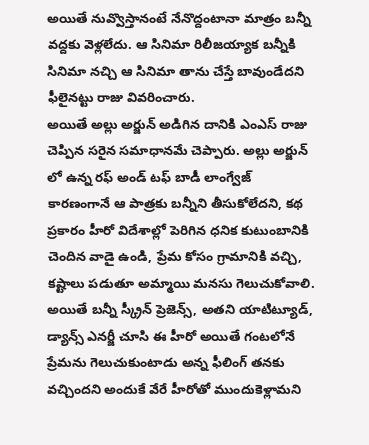అయితే నువ్వొస్తానంటే నేనొద్దంటానా మాత్రం బన్నీ వద్దకు వెళ్లలేదు. ఆ సినిమా రిలీజయ్యాక బన్నీకి సినిమా నచ్చి ఆ సినిమా తాను చేస్తే బావుండేదని ఫీలైనట్టు రాజు వివరించారు.
అయితే అల్లు అర్జున్ అడిగిన దానికి ఎంఎస్ రాజు చెప్పిన సరైన సమాధానమే చెప్పారు. అల్లు అర్జున్ లో ఉన్న రఫ్ అండ్ టఫ్ బాడీ లాంగ్వేజ్ కారణంగానే ఆ పాత్రకు బన్నీని తీసుకోలేదని, కథ ప్రకారం హీరో విదేశాల్లో పెరిగిన ధనిక కుటుంబానికి చెందిన వాడై ఉండి, ప్రేమ కోసం గ్రామానికి వచ్చి, కష్టాలు పడుతూ అమ్మాయి మనసు గెలుచుకోవాలి. అయితే బన్నీ స్క్రీన్ ప్రెజెన్స్, అతని యాటిట్యూడ్, డ్యాన్స్ ఎనర్జీ చూసి ఈ హీరో అయితే గంటలోనే ప్రేమను గెలుచుకుంటాడు అన్న ఫీలింగ్ తనకు వచ్చిందని అందుకే వేరే హీరోతో ముందుకెళ్లామని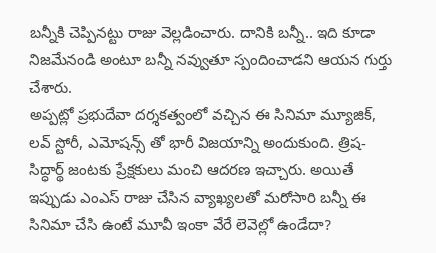బన్నీకి చెప్పినట్టు రాజు వెల్లడించారు. దానికి బన్నీ.. ఇది కూడా నిజమేనండి అంటూ బన్నీ నవ్వుతూ స్పందించాడని ఆయన గుర్తు చేశారు.
అప్పట్లో ప్రభుదేవా దర్శకత్వంలో వచ్చిన ఈ సినిమా మ్యూజిక్, లవ్ స్టోరీ, ఎమోషన్స్ తో భారీ విజయాన్ని అందుకుంది. త్రిష- సిద్ధార్థ్ జంటకు ప్రేక్షకులు మంచి ఆదరణ ఇచ్చారు. అయితే ఇప్పుడు ఎంఎస్ రాజు చేసిన వ్యాఖ్యలతో మరోసారి బన్నీ ఈ సినిమా చేసి ఉంటే మూవీ ఇంకా వేరే లెవెల్లో ఉండేదా?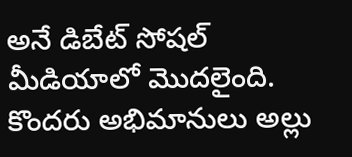అనే డిబేట్ సోషల్ మీడియాలో మొదలైంది. కొందరు అభిమానులు అల్లు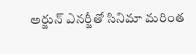అర్జున్ ఎనర్జీతో సినిమా మరింత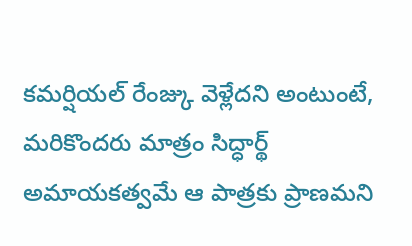కమర్షియల్ రేంజ్కు వెళ్లేదని అంటుంటే, మరికొందరు మాత్రం సిద్ధార్థ్ అమాయకత్వమే ఆ పాత్రకు ప్రాణమని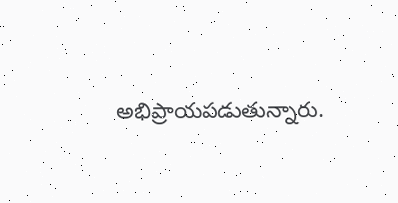అభిప్రాయపడుతున్నారు.